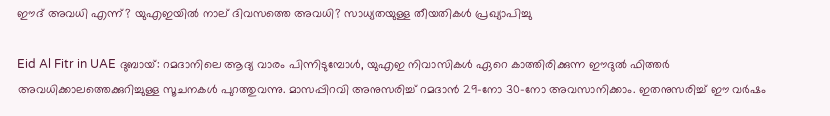ഈദ് അവധി എന്ന്? യുഎഇയിൽ നാല് ദിവസത്തെ അവധി? സാധ്യതയുള്ള തീയതികൾ പ്രഖ്യാപിച്ചു

Eid Al Fitr in UAE ദുബായ്: റമദാനിലെ ആദ്യ വാരം പിന്നിടുമ്പോൾ, യുഎഇ നിവാസികൾ ഏറെ കാത്തിരിക്കുന്ന ഈദുൽ ഫിത്തർ അവധിക്കാലത്തെക്കുറിച്ചുള്ള സൂചനകൾ പുറത്തുവന്നു. മാസപ്പിറവി അനുസരിച്ച് റമദാൻ 29-നോ 30-നോ അവസാനിക്കാം. ഇതനുസരിച്ച് ഈ വർഷം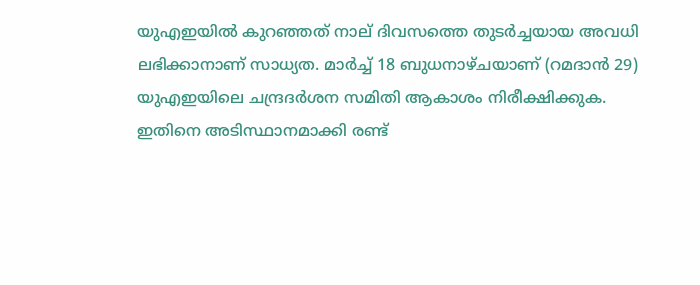യുഎഇയിൽ കുറഞ്ഞത് നാല് ദിവസത്തെ തുടർച്ചയായ അവധി ലഭിക്കാനാണ് സാധ്യത. മാർച്ച് 18 ബുധനാഴ്ചയാണ് (റമദാൻ 29) യുഎഇയിലെ ചന്ദ്രദർശന സമിതി ആകാശം നിരീക്ഷിക്കുക. ഇതിനെ അടിസ്ഥാനമാക്കി രണ്ട്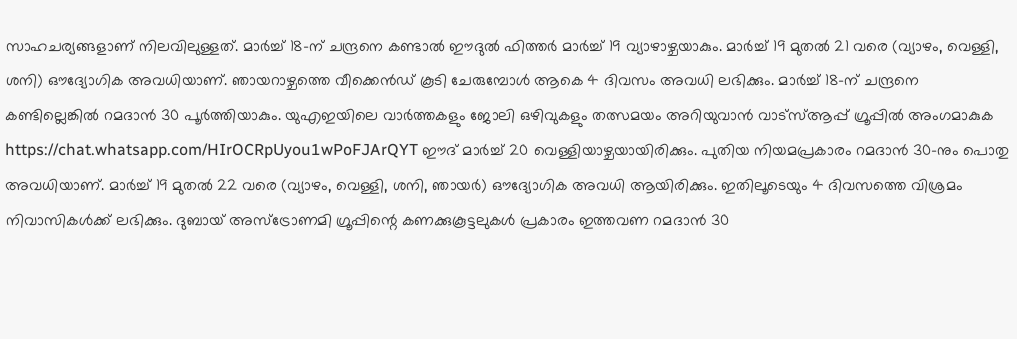സാഹചര്യങ്ങളാണ് നിലവിലുള്ളത്. മാർച്ച് 18-ന് ചന്ദ്രനെ കണ്ടാൽ ഈദുൽ ഫിത്തർ മാർച്ച് 19 വ്യാഴാഴ്ചയാകും. മാർച്ച് 19 മുതൽ 21 വരെ (വ്യാഴം, വെള്ളി, ശനി) ഔദ്യോഗിക അവധിയാണ്. ഞായറാഴ്ചത്തെ വീക്കെൻഡ് കൂടി ചേരുമ്പോൾ ആകെ 4 ദിവസം അവധി ലഭിക്കും. മാർച്ച് 18-ന് ചന്ദ്രനെ കണ്ടില്ലെങ്കിൽ റമദാൻ 30 പൂർത്തിയാകും. യുഎഇയിലെ വാർത്തകളും ജോലി ഒഴിവുകളും തത്സമയം അറിയുവാൻ വാട്സ്ആപ്പ് ഗ്രൂപ്പിൽ അംഗമാകുക https://chat.whatsapp.com/HIrOCRpUyou1wPoFJArQYT ഈദ് മാർച്ച് 20 വെള്ളിയാഴ്ചയായിരിക്കും. പുതിയ നിയമപ്രകാരം റമദാൻ 30-നും പൊതു അവധിയാണ്. മാർച്ച് 19 മുതൽ 22 വരെ (വ്യാഴം, വെള്ളി, ശനി, ഞായർ) ഔദ്യോഗിക അവധി ആയിരിക്കും. ഇതിലൂടെയും 4 ദിവസത്തെ വിശ്രമം നിവാസികൾക്ക് ലഭിക്കും. ദുബായ് അസ്ട്രോണമി ഗ്രൂപ്പിന്റെ കണക്കുകൂട്ടലുകൾ പ്രകാരം ഇത്തവണ റമദാൻ 30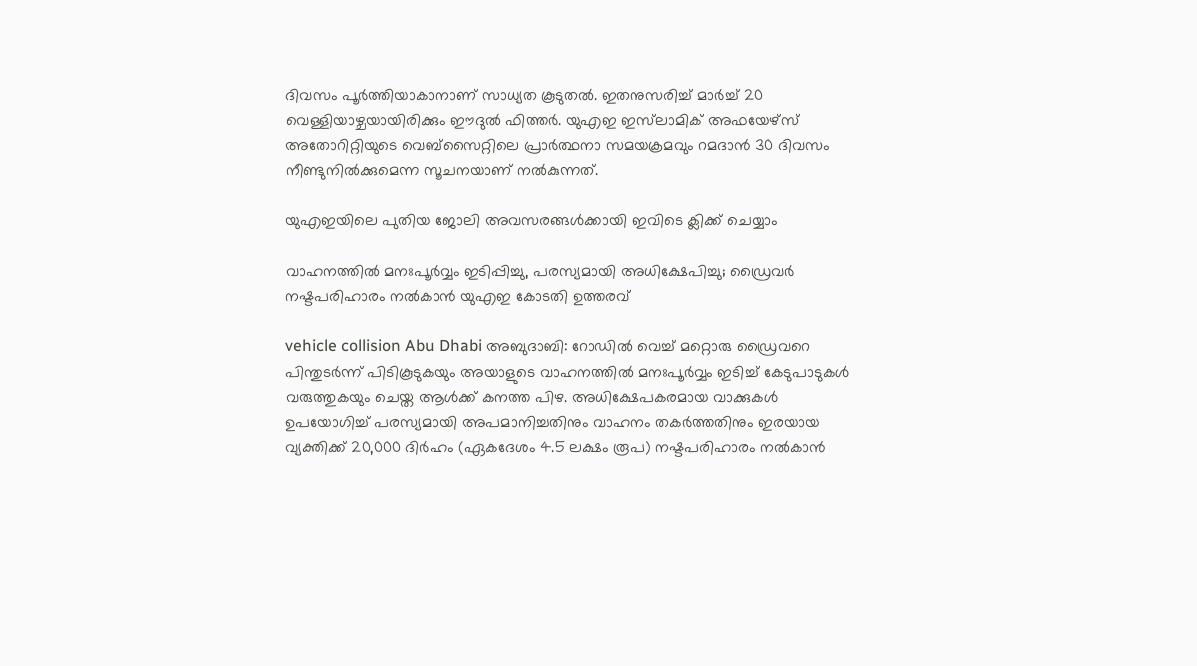ദിവസം പൂർത്തിയാകാനാണ് സാധ്യത കൂടുതൽ. ഇതനുസരിച്ച് മാർച്ച് 20 വെള്ളിയാഴ്ചയായിരിക്കും ഈദുൽ ഫിത്തർ. യുഎഇ ഇസ്‌ലാമിക് അഫയേഴ്‌സ് അതോറിറ്റിയുടെ വെബ്‌സൈറ്റിലെ പ്രാർത്ഥനാ സമയക്രമവും റമദാൻ 30 ദിവസം നീണ്ടുനിൽക്കുമെന്ന സൂചനയാണ് നൽകുന്നത്.

യുഎഇയിലെ പുതിയ ജോലി അവസരങ്ങൾക്കായി ഇവിടെ ക്ലിക്ക് ചെയ്യാം

വാഹനത്തിൽ മനഃപൂർവ്വം ഇടിപ്പിച്ചു, പരസ്യമായി അധിക്ഷേപിച്ചു; ഡ്രൈവർ നഷ്ടപരിഹാരം നൽകാൻ യുഎഇ കോടതി ഉത്തരവ്

vehicle collision Abu Dhabi അബുദാബി: റോഡിൽ വെച്ച് മറ്റൊരു ഡ്രൈവറെ പിന്തുടർന്ന് പിടികൂടുകയും അയാളുടെ വാഹനത്തിൽ മനഃപൂർവ്വം ഇടിച്ച് കേടുപാടുകൾ വരുത്തുകയും ചെയ്ത ആൾക്ക് കനത്ത പിഴ. അധിക്ഷേപകരമായ വാക്കുകൾ ഉപയോഗിച്ച് പരസ്യമായി അപമാനിച്ചതിനും വാഹനം തകർത്തതിനും ഇരയായ വ്യക്തിക്ക് 20,000 ദിർഹം (ഏകദേശം 4.5 ലക്ഷം രൂപ) നഷ്ടപരിഹാരം നൽകാൻ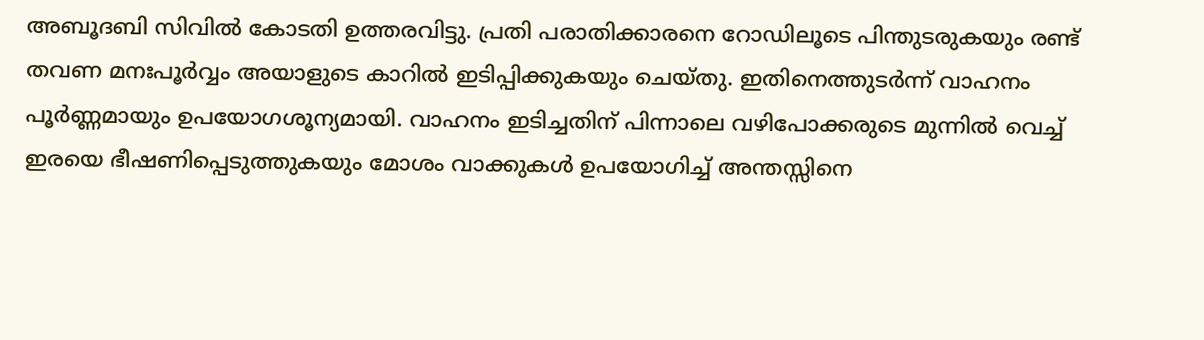അബൂദബി സിവിൽ കോടതി ഉത്തരവിട്ടു. പ്രതി പരാതിക്കാരനെ റോഡിലൂടെ പിന്തുടരുകയും രണ്ട് തവണ മനഃപൂർവ്വം അയാളുടെ കാറിൽ ഇടിപ്പിക്കുകയും ചെയ്തു. ഇതിനെത്തുടർന്ന് വാഹനം പൂർണ്ണമായും ഉപയോഗശൂന്യമായി. വാഹനം ഇടിച്ചതിന് പിന്നാലെ വഴിപോക്കരുടെ മുന്നിൽ വെച്ച് ഇരയെ ഭീഷണിപ്പെടുത്തുകയും മോശം വാക്കുകൾ ഉപയോഗിച്ച് അന്തസ്സിനെ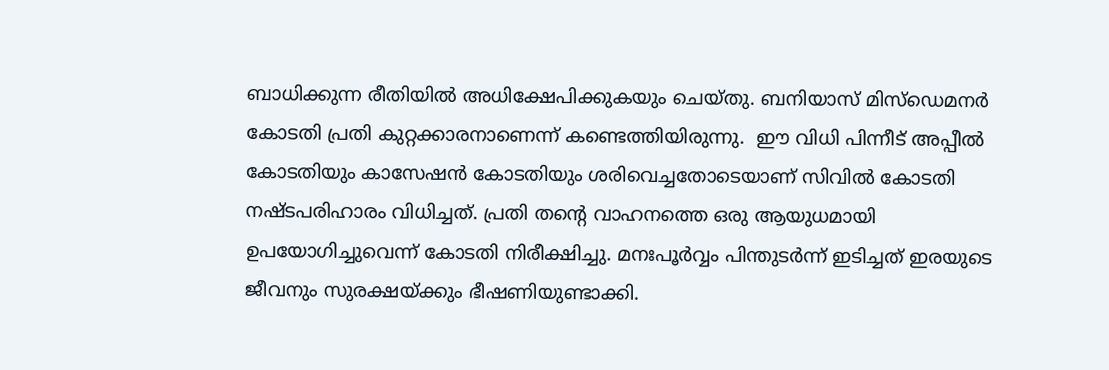ബാധിക്കുന്ന രീതിയിൽ അധിക്ഷേപിക്കുകയും ചെയ്തു. ബനിയാസ് മിസ്‌ഡെമനർ കോടതി പ്രതി കുറ്റക്കാരനാണെന്ന് കണ്ടെത്തിയിരുന്നു.  ഈ വിധി പിന്നീട് അപ്പീൽ കോടതിയും കാസേഷൻ കോടതിയും ശരിവെച്ചതോടെയാണ് സിവിൽ കോടതി നഷ്ടപരിഹാരം വിധിച്ചത്. പ്രതി തന്റെ വാഹനത്തെ ഒരു ആയുധമായി ഉപയോഗിച്ചുവെന്ന് കോടതി നിരീക്ഷിച്ചു. മനഃപൂർവ്വം പിന്തുടർന്ന് ഇടിച്ചത് ഇരയുടെ ജീവനും സുരക്ഷയ്ക്കും ഭീഷണിയുണ്ടാക്കി.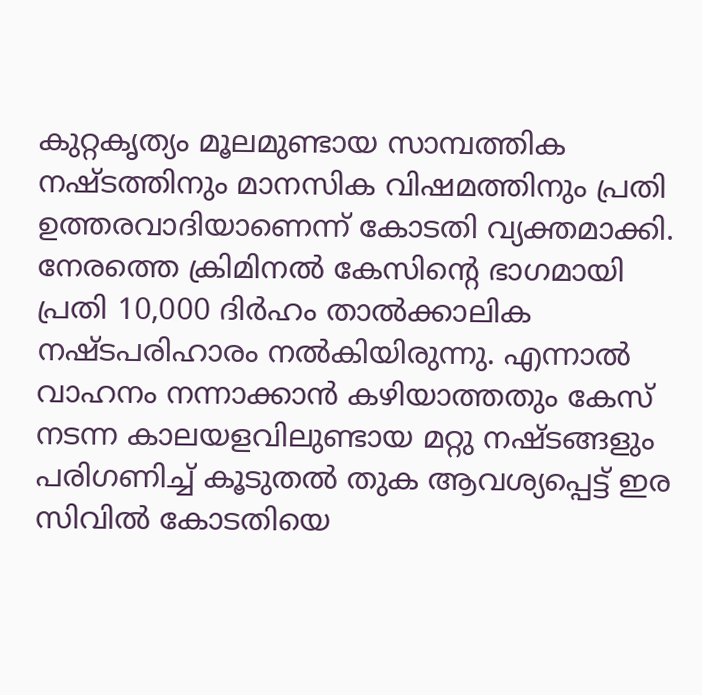കുറ്റകൃത്യം മൂലമുണ്ടായ സാമ്പത്തിക നഷ്ടത്തിനും മാനസിക വിഷമത്തിനും പ്രതി ഉത്തരവാദിയാണെന്ന് കോടതി വ്യക്തമാക്കി. നേരത്തെ ക്രിമിനൽ കേസിന്റെ ഭാഗമായി പ്രതി 10,000 ദിർഹം താൽക്കാലിക നഷ്ടപരിഹാരം നൽകിയിരുന്നു. എന്നാൽ വാഹനം നന്നാക്കാൻ കഴിയാത്തതും കേസ് നടന്ന കാലയളവിലുണ്ടായ മറ്റു നഷ്ടങ്ങളും പരിഗണിച്ച് കൂടുതൽ തുക ആവശ്യപ്പെട്ട് ഇര സിവിൽ കോടതിയെ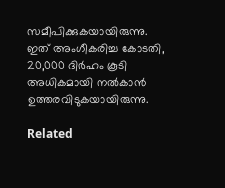സമീപിക്കുകയായിരുന്നു. ഇത് അംഗീകരിച്ച കോടതി, 20,000 ദിർഹം കൂടി അധികമായി നൽകാൻ ഉത്തരവിടുകയായിരുന്നു.

Related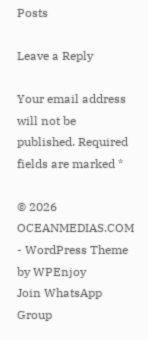Posts

Leave a Reply

Your email address will not be published. Required fields are marked *

© 2026 OCEANMEDIAS.COM - WordPress Theme by WPEnjoy
Join WhatsApp Group